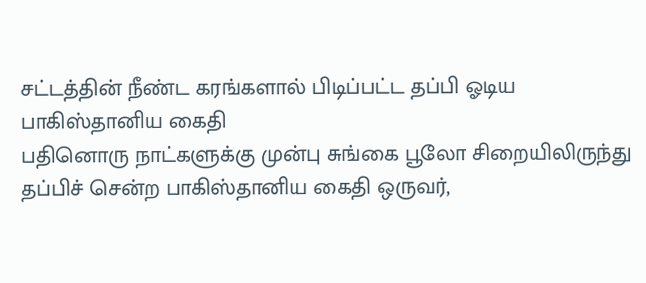சட்டத்தின் நீண்ட கரங்களால் பிடிப்பட்ட தப்பி ஓடிய பாகிஸ்தானிய கைதி
பதினொரு நாட்களுக்கு முன்பு சுங்கை பூலோ சிறையிலிருந்து தப்பிச் சென்ற பாகிஸ்தானிய கைதி ஒருவர்,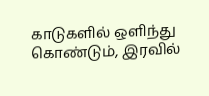காடுகளில் ஒளிந்து கொண்டும், இரவில்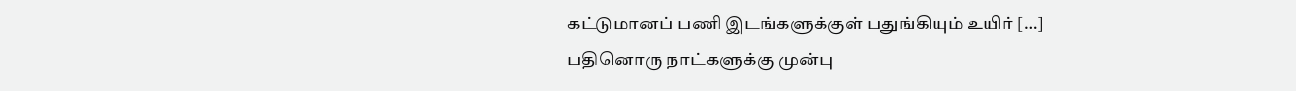கட்டுமானப் பணி இடங்களுக்குள் பதுங்கியும் உயிர் […]
பதினொரு நாட்களுக்கு முன்பு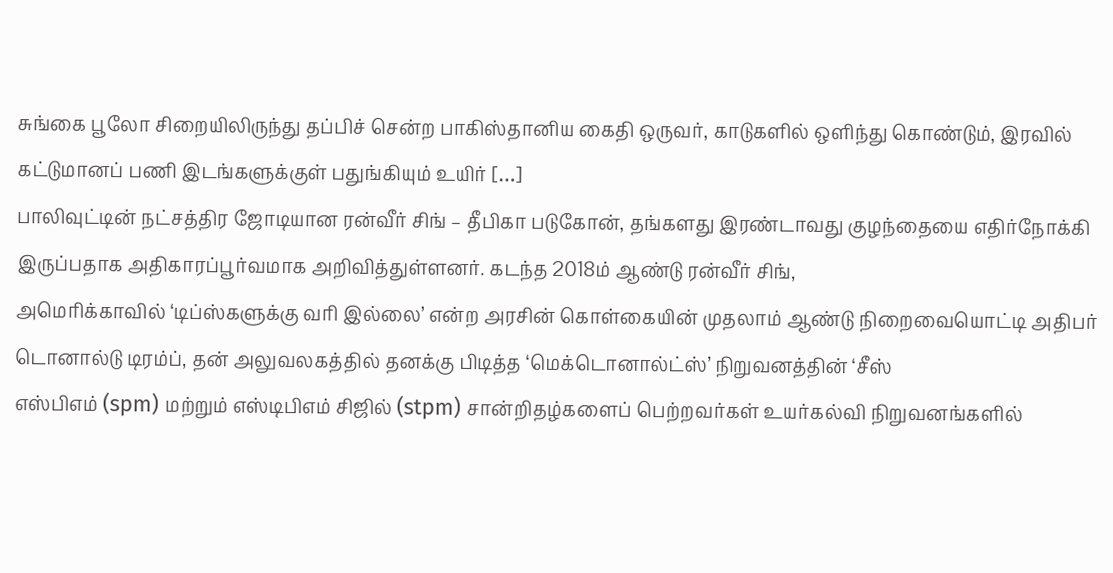சுங்கை பூலோ சிறையிலிருந்து தப்பிச் சென்ற பாகிஸ்தானிய கைதி ஒருவர், காடுகளில் ஒளிந்து கொண்டும், இரவில் கட்டுமானப் பணி இடங்களுக்குள் பதுங்கியும் உயிர் […]
பாலிவுட்டின் நட்சத்திர ஜோடியான ரன்வீர் சிங் – தீபிகா படுகோன், தங்களது இரண்டாவது குழந்தையை எதிர்நோக்கி இருப்பதாக அதிகாரப்பூர்வமாக அறிவித்துள்ளனர். கடந்த 2018ம் ஆண்டு ரன்வீர் சிங்,
அமெரிக்காவில் ‘டிப்ஸ்களுக்கு வரி இல்லை’ என்ற அரசின் கொள்கையின் முதலாம் ஆண்டு நிறைவையொட்டி அதிபர் டொனால்டு டிரம்ப், தன் அலுவலகத்தில் தனக்கு பிடித்த ‘மெக்டொனால்ட்ஸ்’ நிறுவனத்தின் ‘சீஸ்
எஸ்பிஎம் (spm) மற்றும் எஸ்டிபிஎம் சிஜில் (stpm) சான்றிதழ்களைப் பெற்றவர்கள் உயர்கல்வி நிறுவனங்களில்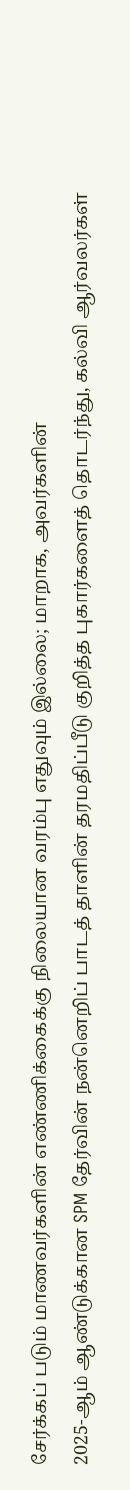சேர்க்கப் படும் மாணவர்களின் எண்ணிக்கைக்கு நிலையான வரம்பு எதுவும் இல்லை; மாறாக, அவர்களின்
2025-ஆம் ஆண்டுக்கான SPM தேர்வின் நன்னெறிப் பாடத் தாளின் தரமதிப்பீடு குறித்த புகார்களைத் தொடர்ந்து, கல்வி ஆர்வலர்கள்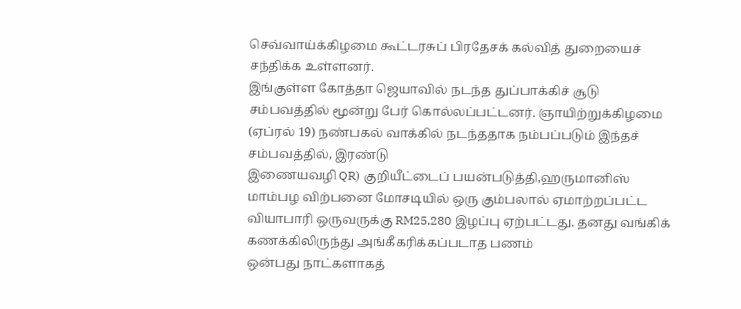செவ்வாய்க்கிழமை கூட்டரசுப் பிரதேசக் கல்வித் துறையைச் சந்திக்க உள்ளனர்.
இங்குள்ள கோத்தா ஜெயாவில் நடந்த துப்பாக்கிச் சூடு சம்பவத்தில் மூன்று பேர் கொல்லப்பட்டனர். ஞாயிற்றுக்கிழமை (ஏப்ரல் 19) நண்பகல் வாக்கில் நடந்ததாக நம்பப்படும் இந்தச் சம்பவத்தில், இரண்டு
இணையவழி QR) குறியீட்டைப் பயன்படுத்தி,ஹருமானிஸ் மாம்பழ விற்பனை மோசடியில் ஒரு கும்பலால் ஏமாற்றப்பட்ட வியாபாரி ஒருவருக்கு RM25,280 இழப்பு ஏற்பட்டது. தனது வங்கிக் கணக்கிலிருந்து அங்கீகரிக்கப்படாத பணம்
ஒன்பது நாட்களாகத்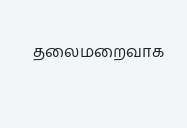தலைமறைவாக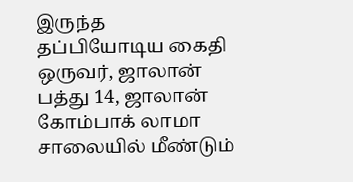இருந்த தப்பியோடிய கைதி ஒருவர், ஜாலான் பத்து 14, ஜாலான் கோம்பாக் லாமா சாலையில் மீண்டும்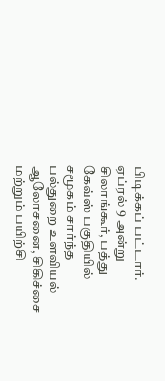பிடிக்கப் பட்டார். ஏப்ரல் 9 அன்று
சிலாங்கூர், பத்து கேவ்ஸ் பகுதியில் சமூகம் சார்ந்த பல்துறை உளவியல் ஆலோசனை, சிகிச்சை மற்றும் பயிற்சி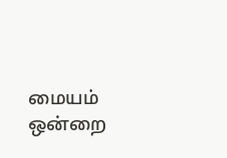மையம் ஒன்றை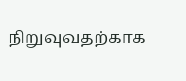நிறுவுவதற்காக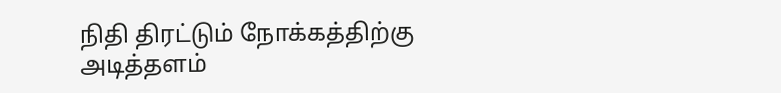நிதி திரட்டும் நோக்கத்திற்கு அடித்தளம்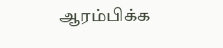ஆரம்பிக்க